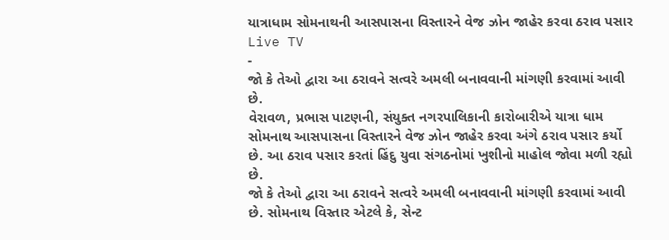યાત્રાધામ સોમનાથની આસપાસના વિસ્તારને વેજ ઝોન જાહેર કરવા ઠરાવ પસાર
Live TV
-
જો કે તેઓ દ્વારા આ ઠરાવને સત્વરે અમલી બનાવવાની માંગણી કરવામાં આવી છે.
વેરાવળ, પ્રભાસ પાટણની, સંયુક્ત નગરપાલિકાની કારોબારીએ યાત્રા ધામ સોમનાથ આસપાસના વિસ્તારને વેજ ઝોન જાહેર કરવા અંગે ઠરાવ પસાર કર્યો છે. આ ઠરાવ પસાર કરતાં હિંદુ યુવા સંગઠનોમાં ખુશીનો માહોલ જોવા મળી રહ્યો છે.
જો કે તેઓ દ્વારા આ ઠરાવને સત્વરે અમલી બનાવવાની માંગણી કરવામાં આવી છે. સોમનાથ વિસ્તાર એટલે કે, સેન્ટ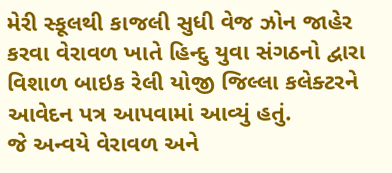મેરી સ્કૂલથી કાજલી સુધી વેજ ઝોન જાહેર કરવા વેરાવળ ખાતે હિન્દુ યુવા સંગઠનો દ્વારા વિશાળ બાઇક રેલી યોજી જિલ્લા કલેક્ટરને આવેદન પત્ર આપવામાં આવ્યું હતું.
જે અન્વયે વેરાવળ અને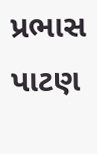પ્રભાસ પાટણ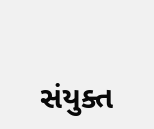સંયુક્ત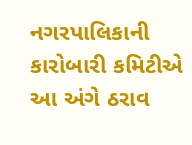નગરપાલિકાની કારોબારી કમિટીએ આ અંગે ઠરાવ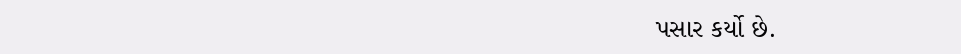પસાર કર્યો છે.